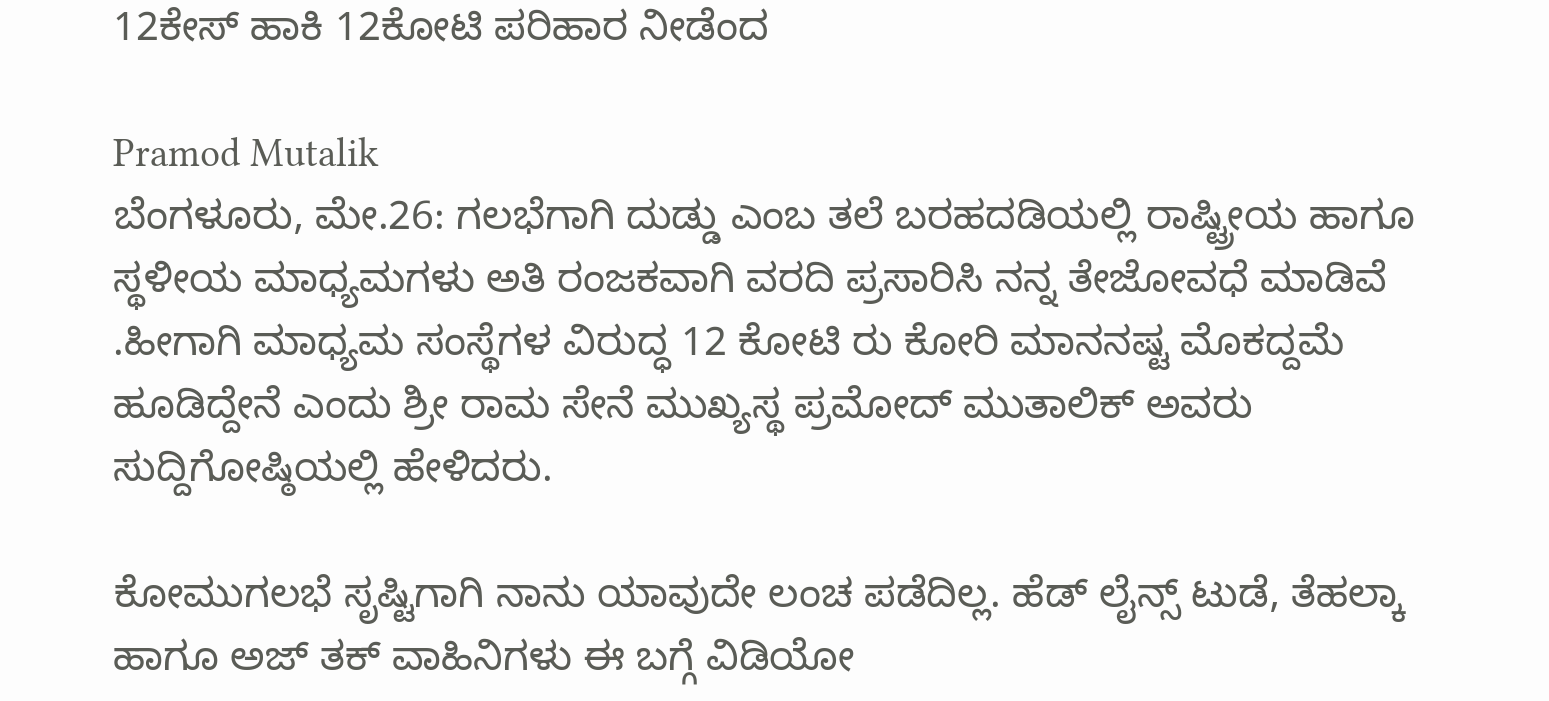12ಕೇಸ್ ಹಾಕಿ 12ಕೋಟಿ ಪರಿಹಾರ ನೀಡೆಂದ

Pramod Mutalik
ಬೆಂಗಳೂರು, ಮೇ.26: ಗಲಭೆಗಾಗಿ ದುಡ್ಡು ಎಂಬ ತಲೆ ಬರಹದಡಿಯಲ್ಲಿ ರಾಷ್ಟ್ರೀಯ ಹಾಗೂ ಸ್ಥಳೀಯ ಮಾಧ್ಯಮಗಳು ಅತಿ ರಂಜಕವಾಗಿ ವರದಿ ಪ್ರಸಾರಿಸಿ ನನ್ನ ತೇಜೋವಧೆ ಮಾಡಿವೆ .ಹೀಗಾಗಿ ಮಾಧ್ಯಮ ಸಂಸ್ಥೆಗಳ ವಿರುದ್ಧ 12 ಕೋಟಿ ರು ಕೋರಿ ಮಾನನಷ್ಟ ಮೊಕದ್ದಮೆ ಹೂಡಿದ್ದೇನೆ ಎಂದು ಶ್ರೀ ರಾಮ ಸೇನೆ ಮುಖ್ಯಸ್ಥ ಪ್ರಮೋದ್ ಮುತಾಲಿಕ್ ಅವರು ಸುದ್ದಿಗೋಷ್ಠಿಯಲ್ಲಿ ಹೇಳಿದರು.

ಕೋಮುಗಲಭೆ ಸೃಷ್ಟಿಗಾಗಿ ನಾನು ಯಾವುದೇ ಲಂಚ ಪಡೆದಿಲ್ಲ. ಹೆಡ್ ಲೈನ್ಸ್ ಟುಡೆ, ತೆಹಲ್ಕಾ ಹಾಗೂ ಅಜ್ ತಕ್ ವಾಹಿನಿಗಳು ಈ ಬಗ್ಗೆ ವಿಡಿಯೋ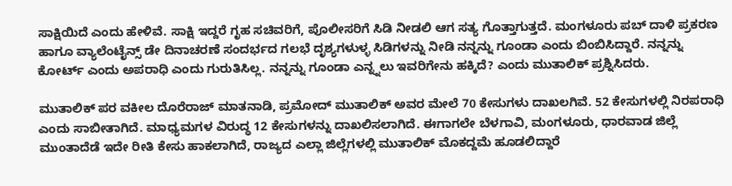ಸಾಕ್ಷಿಯಿದೆ ಎಂದು ಹೇಳಿವೆ. ಸಾಕ್ಷಿ ಇದ್ದರೆ ಗೃಹ ಸಚಿವರಿಗೆ, ಪೊಲೀಸರಿಗೆ ಸಿಡಿ ನೀಡಲಿ ಆಗ ಸತ್ಯ ಗೊತ್ತಾಗುತ್ತದೆ. ಮಂಗಳೂರು ಪಬ್ ದಾಳಿ ಪ್ರಕರಣ ಹಾಗೂ ವ್ಯಾಲೆಂಟೈನ್ಸ್ ಡೇ ದಿನಾಚರಣೆ ಸಂದರ್ಭದ ಗಲಭೆ ದೃಶ್ಯಗಳುಳ್ಳ ಸಿಡಿಗಳನ್ನು ನೀಡಿ ನನ್ನನ್ನು ಗೂಂಡಾ ಎಂದು ಬಿಂಬಿಸಿದ್ದಾರೆ. ನನ್ನನ್ನು ಕೋರ್ಟ್ ಎಂದು ಅಪರಾಧಿ ಎಂದು ಗುರುತಿಸಿಲ್ಲ. ನನ್ನನ್ನು ಗೂಂಡಾ ಎನ್ನ್ನಲು ಇವರಿಗೇನು ಹಕ್ಕಿದೆ? ಎಂದು ಮುತಾಲಿಕ್ ಪ್ರಶ್ನಿಸಿದರು.

ಮುತಾಲಿಕ್ ಪರ ವಕೀಲ ದೊರೆರಾಜ್ ಮಾತನಾಡಿ, ಪ್ರಮೋದ್ ಮುತಾಲಿಕ್ ಅವರ ಮೇಲೆ 70 ಕೇಸುಗಳು ದಾಖಲಗಿವೆ. 52 ಕೇಸುಗಳಲ್ಲಿ ನಿರಪರಾಧಿ ಎಂದು ಸಾಬೀತಾಗಿದೆ. ಮಾಧ್ಯಮಗಳ ವಿರುದ್ಧ 12 ಕೇಸುಗಳನ್ನು ದಾಖಲಿಸಲಾಗಿದೆ. ಈಗಾಗಲೇ ಬೆಳಗಾವಿ, ಮಂಗಳೂರು, ಧಾರವಾಡ ಜಿಲ್ಲೆ ಮುಂತಾದೆಡೆ ಇದೇ ರೀತಿ ಕೇಸು ಹಾಕಲಾಗಿದೆ, ರಾಜ್ಯದ ಎಲ್ಲಾ ಜಿಲ್ಲೆಗಳಲ್ಲಿ ಮುತಾಲಿಕ್ ಮೊಕದ್ದಮೆ ಹೂಡಲಿದ್ದಾರೆ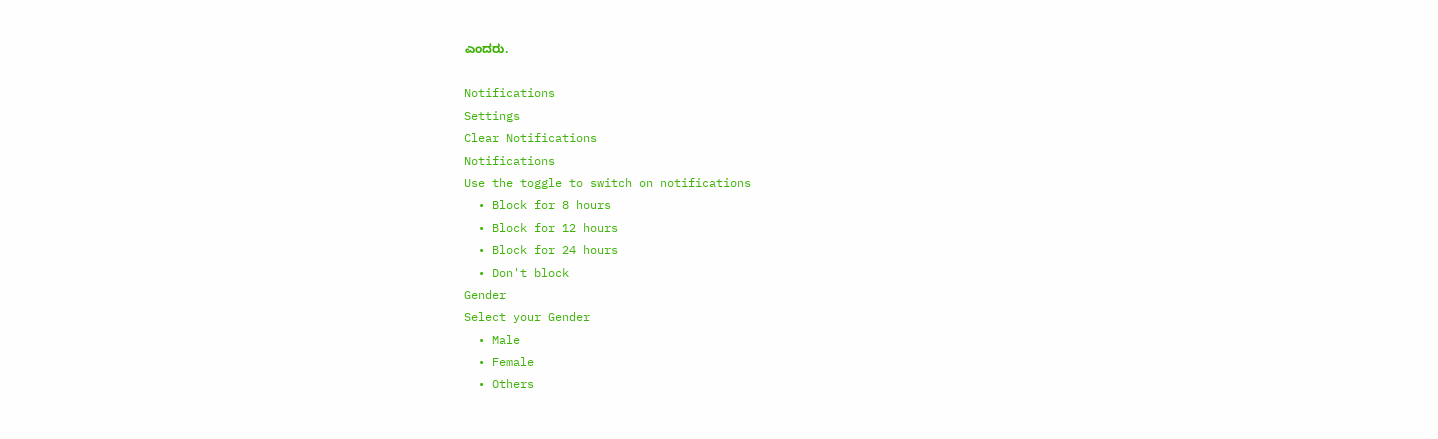ಎಂದರು.

Notifications
Settings
Clear Notifications
Notifications
Use the toggle to switch on notifications
  • Block for 8 hours
  • Block for 12 hours
  • Block for 24 hours
  • Don't block
Gender
Select your Gender
  • Male
  • Female
  • Others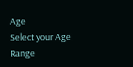Age
Select your Age Range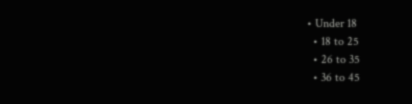• Under 18
  • 18 to 25
  • 26 to 35
  • 36 to 45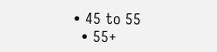• 45 to 55
  • 55+